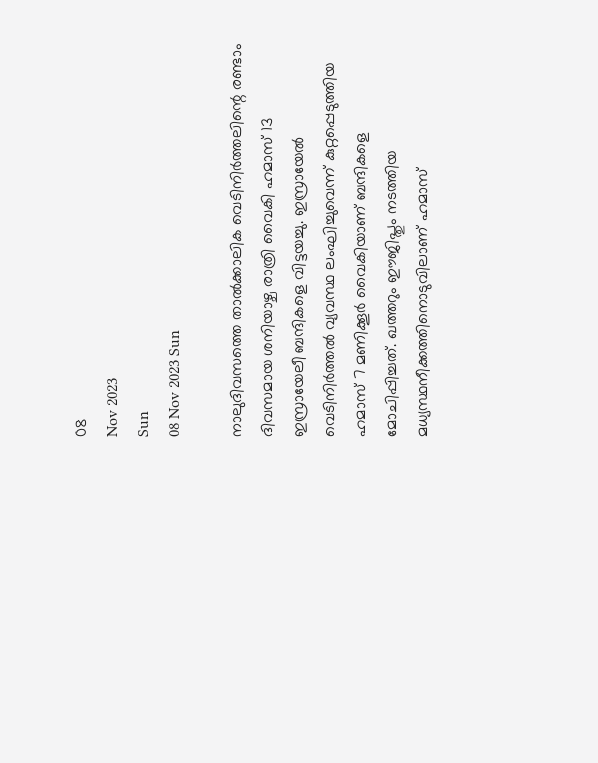08
Nov 2023
Sun
08 Nov 2023 Sun

നാലുദിവസത്തെ താൽക്കാലിക വെടിനിർത്തലിന്റെ രണ്ടാം ദിവസമായ ശനിയാഴ്ച രാത്രി വൈകി ഹമാസ് 13 ഇസ്രായേലീ ബന്ദികളെ വിട്ടയച്ചു. ഇസ്രായേൽ വെടിനിർത്തൽ വ്യവസ്ഥ ലംഘിച്ചുവെന്ന് കുറ്റപ്പെടുത്തിയ ഹമാസ് 7 മണിക്കൂർ വൈകിയാണ് ബന്ദികളെ മോചിപ്പിച്ചത്. ഖത്തറും ഈജിപ്തും നടത്തിയ മധ്യസ്ഥനീക്കത്തിനൊടുവിലാണ് ഹമാസ്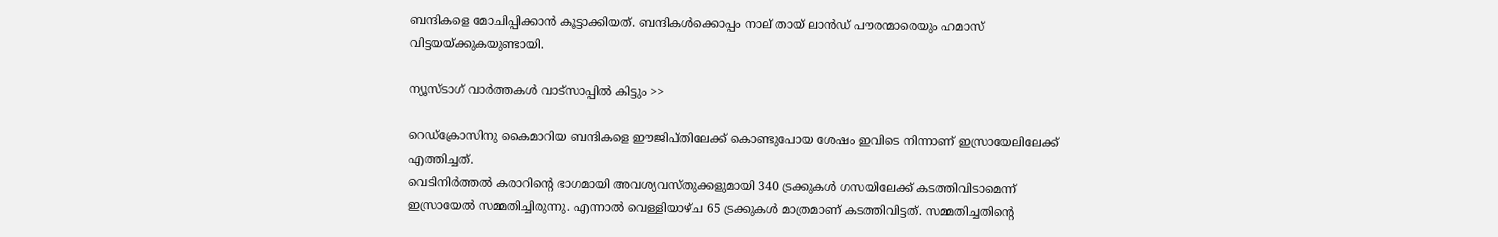ബന്ദികളെ മോചിപ്പിക്കാൻ കൂട്ടാക്കിയത്. ബന്ദികൾക്കൊപ്പം നാല് തായ് ലാൻഡ് പൗരന്മാരെയും ഹമാസ് വിട്ടയയ്ക്കുകയുണ്ടായി.

ന്യൂസ്ടാഗ് വാര്‍ത്തകള്‍ വാട്‌സാപ്പില്‍ കിട്ടും >>

റെഡ്ക്രോസിനു കൈമാറിയ ബന്ദികളെ ഈജിപ്തിലേക്ക് കൊണ്ടുപോയ ശേഷം ഇവിടെ നിന്നാണ് ഇസ്രായേലിലേക്ക് എത്തിച്ചത്.
വെടിനിർത്തൽ കരാറിന്റെ ഭാഗമായി അവശ്യവസ്തുക്കളുമായി 340 ട്രക്കുകൾ ഗസയിലേക്ക് കടത്തിവിടാമെന്ന് ഇസ്രായേൽ സമ്മതിച്ചിരുന്നു. എന്നാൽ വെള്ളിയാഴ്ച 65 ട്രക്കുകൾ മാത്രമാണ് കടത്തിവിട്ടത്. സമ്മതിച്ചതിന്റെ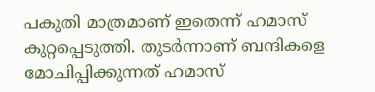പകുതി മാത്രമാണ് ഇതെന്ന് ഹമാസ് കുറ്റപ്പെടുത്തി. തുടർന്നാണ് ബന്ദികളെ മോചിപ്പിക്കുന്നത് ഹമാസ്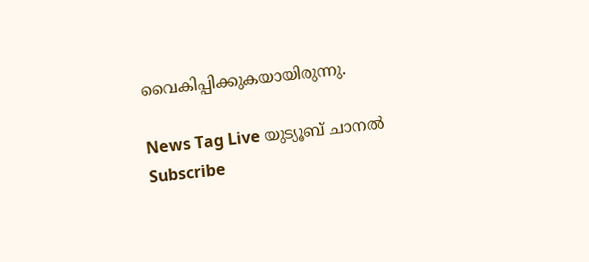വൈകിപ്പിക്കുകയായിരുന്നു.

News Tag Live യുട്യൂബ് ചാനല്‍ Subscribe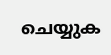ചെയ്യുക